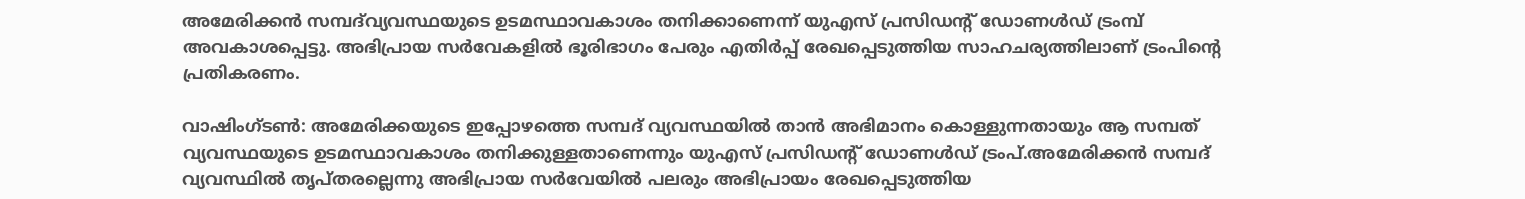അമേരിക്കൻ സമ്പദ്‌വ്യവസ്ഥയുടെ ഉടമസ്ഥാവകാശം തനിക്കാണെന്ന് യുഎസ് പ്രസിഡന്റ് ഡോണൾഡ് ട്രംമ്പ് അവകാശപ്പെട്ടു. അഭിപ്രായ സർവേകളിൽ ഭൂരിഭാഗം പേരും എതിർപ്പ് രേഖപ്പെടുത്തിയ സാഹചര്യത്തിലാണ് ട്രംപിന്റെ പ്രതികരണം.

വാഷിംഗ്ടണ്‍: അമേരിക്കയുടെ ഇപ്പോഴത്തെ സമ്പദ് വ്യവസ്ഥയില്‍ താന്‍ അഭിമാനം കൊള്ളുന്നതായും ആ സമ്പത് വ്യവസ്ഥയുടെ ഉടമസ്ഥാവകാശം തനിക്കുള്ളതാണെന്നും യുഎസ് പ്രസിഡന്റ് ഡോണള്‍ഡ് ട്രംപ്.അമേരിക്കന്‍ സമ്പദ് വ്യവസ്ഥില്‍ തൃപ്തരല്ലെന്നു അഭിപ്രായ സര്‍വേയില്‍ പലരും അഭിപ്രായം രേഖപ്പെടുത്തിയ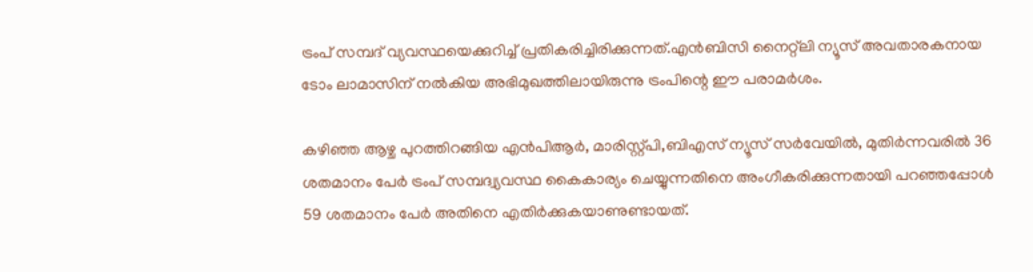ട്രംപ് സമ്പദ് വ്യവസ്ഥയെക്കുറിച്ച് പ്രതികരിച്ചിരിക്കുന്നത്.എന്‍ബിസി നൈറ്റ്ലി ന്യൂസ് അവതാരകനായ ടോം ലാമാസിന് നല്‍കിയ അഭിമുഖത്തിലായിരുന്നു ട്രംപിന്റെ ഈ പരാമര്‍ശം.

കഴിഞ്ഞ ആഴ്ച പുറത്തിറങ്ങിയ എന്‍പിആര്‍, മാരിസ്റ്റ്പി,ബിഎസ് ന്യൂസ് സര്‍വേയില്‍, മുതിര്‍ന്നവരില്‍ 36 ശതമാനം പേര്‍ ട്രംപ് സമ്പദ്വ്യവസ്ഥ കൈകാര്യം ചെയ്യുന്നതിനെ അംഗീകരിക്കുന്നതായി പറഞ്ഞപ്പോള്‍ 59 ശതമാനം പേര്‍ അതിനെ എതിര്‍ക്കുകയാണുണ്ടായത്.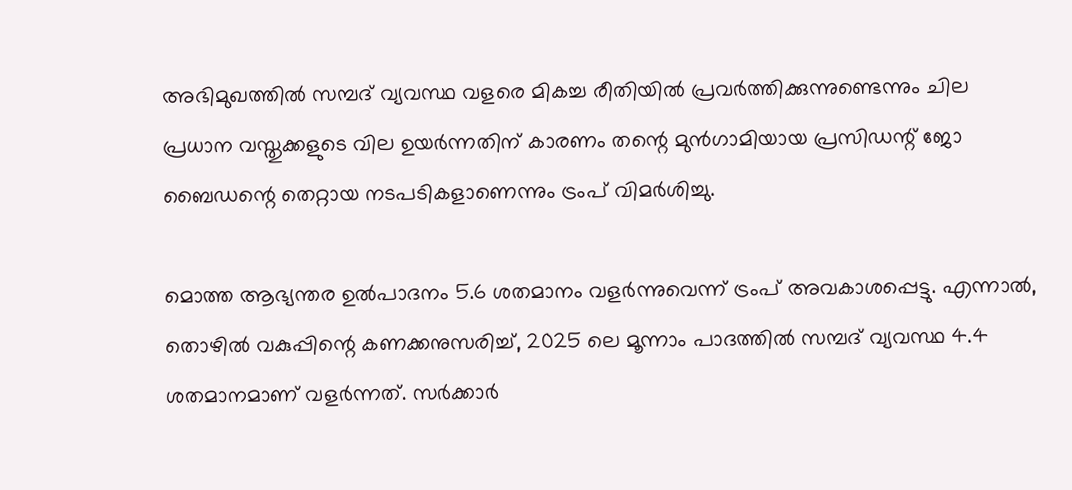അഭിമുഖത്തില്‍ സമ്പദ് വ്യവസ്ഥ വളരെ മികച്ച രീതിയില്‍ പ്രവര്‍ത്തിക്കുന്നുണ്ടെന്നും ചില പ്രധാന വസ്തുക്കളുടെ വില ഉയര്‍ന്നതിന് കാരണം തന്റെ മുന്‍ഗാമിയായ പ്രസിഡന്റ് ജോ ബൈഡന്റെ തെറ്റായ നടപടികളാണെന്നും ട്രംപ് വിമര്‍ശിച്ചു.

മൊത്ത ആഭ്യന്തര ഉല്‍പാദനം 5.6 ശതമാനം വളര്‍ന്നുവെന്ന് ട്രംപ് അവകാശപ്പെട്ടു. എന്നാല്‍, തൊഴില്‍ വകുപ്പിന്റെ കണക്കനുസരിച്ച്, 2025 ലെ മൂന്നാം പാദത്തില്‍ സമ്പദ് വ്യവസ്ഥ 4.4 ശതമാനമാണ് വളര്‍ന്നത്. സര്‍ക്കാര്‍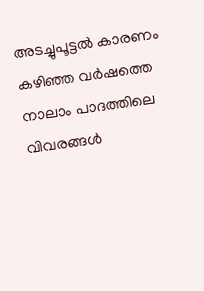അടച്ചുപൂട്ടല്‍ കാരണം കഴിഞ്ഞ വര്‍ഷത്തെ നാലാം പാദത്തിലെ വിവരങ്ങൾ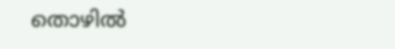തൊഴില്‍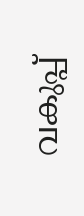വകുപ്പ്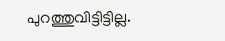പുറത്തുവിട്ടിട്ടില്ല.